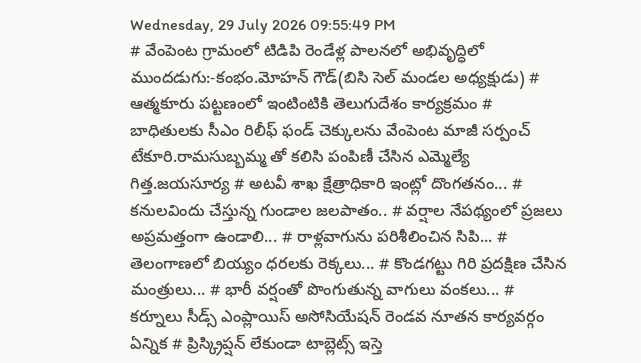Wednesday, 29 July 2026 09:55:49 PM
# వేంపెంట గ్రామంలో టిడిపి రెండేళ్ల పాలనలో అభివృద్ధిలో ముందడుగు:-కంభం.మోహన్ గౌడ్(బిసి సెల్ మండల అధ్యక్షుడు) # ఆత్మకూరు పట్టణంలో ఇంటింటికి తెలుగుదేశం కార్యక్రమం # బాధితులకు సీఎం రిలీఫ్ ఫండ్ చెక్కులను వేంపెంట మాజీ సర్పంచ్ టేకూరి.రామసుబ్బమ్మ తో కలిసి పంపిణీ చేసిన ఎమ్మెల్యే గిత్త.జయసూర్య # అటవీ శాఖ క్షేత్రాధికారి ఇంట్లో దొంగతనం... # కనులవిందు చేస్తున్న గుండాల జలపాతం.. # వర్షాల నేపథ్యంలో ప్రజలు అప్రమత్తంగా ఉండాలి... # రాళ్లవాగును పరిశీలించిన సిపి... # తెలంగాణలో బియ్యం ధరలకు రెక్కలు... # కొండగట్టు గిరి ప్రదక్షిణ చేసిన మంత్రులు... # భారీ వర్షంతో పొంగుతున్న వాగులు వంకలు... # కర్నూలు సీడ్స్ ఎంప్లాయిస్ అసోసియేషన్ రెండవ నూతన కార్యవర్గం ఏన్నిక # ప్రిస్క్రిప్షన్ లేకుండా టాబ్లెట్స్ ఇస్తె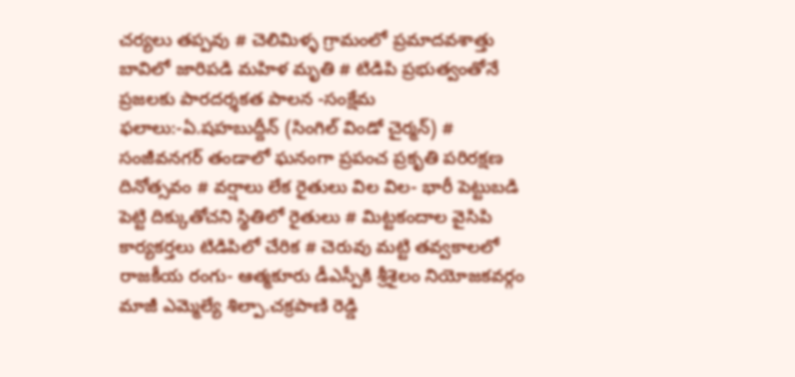చర్యలు తప్పవు # చెలిమిళ్ళ గ్రామంలో ప్రమాదవశాత్తు బావిలో జారిపడి మహిళ మృతి # టిడిపి ప్రభుత్వంతోనే ప్రజలకు పారదర్శకత పాలన -సంక్షేమ ఫలాలు:-ఏ.షహబుద్దీన్ (సింగిల్ విండో చైర్మన్) # సంజీవనగర్ తండాలో ఘనంగా ప్రపంచ ప్రకృతి పరిరక్షణ దినోత్సవం # వర్షాలు లేక రైతులు విల విల- భారీ పెట్టుబడి పెట్టి దిక్కుతోచని స్థితిలో రైతులు # మిట్టకందాల వైసిపి కార్యకర్తలు టిడిపిలో చేరిక # చెరువు మట్టి తవ్వకాలలో రాజకీయ రంగు- ఆత్మకూరు డీఎస్పీకి శ్రీశైలం నియోజకవర్గం మాజీ ఎమ్మెల్యే శిల్పా.చక్రపాణి రెడ్డి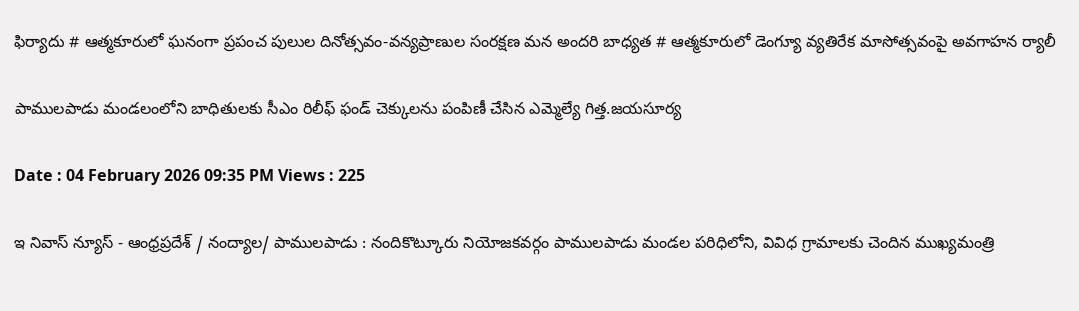ఫిర్యాదు # ఆత్మకూరులో ఘనంగా ప్రపంచ పులుల దినోత్సవం-వన్యప్రాణుల సంరక్షణ మన అందరి బాధ్యత # ఆత్మకూరులో డెంగ్యూ వ్యతిరేక మాసోత్సవంపై అవగాహన ర్యాలీ

పాములపాడు మండలంలోని బాధితులకు సీఎం రిలీఫ్ ఫండ్ చెక్కులను పంపిణీ చేసిన ఎమ్మెల్యే గిత్త.జయసూర్య

Date : 04 February 2026 09:35 PM Views : 225

ఇ నివాస్ న్యూస్ - ఆంధ్రప్రదేశ్ / నంద్యాల/ పాములపాడు : నందికొట్కూరు నియోజకవర్గం పాములపాడు మండల పరిధిలోని, వివిధ గ్రామాలకు చెందిన ముఖ్యమంత్రి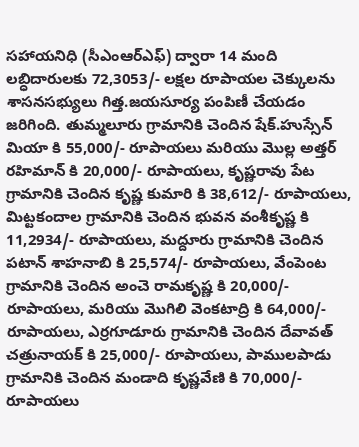సహాయనిధి (సీఎంఆర్ఎఫ్) ద్వారా 14 మంది లబ్ధిదారులకు 72,3053/- లక్షల రూపాయల చెక్కులను శాసనసభ్యులు గిత్త.జయసూర్య పంపిణీ చేయడం జరిగింది. తుమ్మలూరు గ్రామానికి చెందిన షేక్.హుస్సేన్ మియా కి 55,000/- రూపాయలు మరియు మొల్ల అత్తర్ రహిమాన్ కి 20,000/- రూపాయలు, కృష్ణరావు పేట గ్రామానికి చెందిన కృష్ణ కుమారి కి 38,612/- రూపాయలు, మిట్టకందాల గ్రామానికి చెందిన భువన వంశీకృష్ణ కి 11,2934/- రూపాయలు, మద్దూరు గ్రామానికి చెందిన పటాన్ శాహనాబి కి 25,574/- రూపాయలు, వేంపెంట గ్రామానికి చెందిన అంచె రామకృష్ణ కి 20,000/- రూపాయలు, మరియు మొగిలి వెంకటాద్రి కి 64,000/- రూపాయలు, ఎర్రగూడూరు గ్రామానికి చెందిన దేవావత్ చత్రునాయక్ కి 25,000/- రూపాయలు, పాములపాడు గ్రామానికి చెందిన మండాది కృష్ణవేణి కి 70,000/- రూపాయలు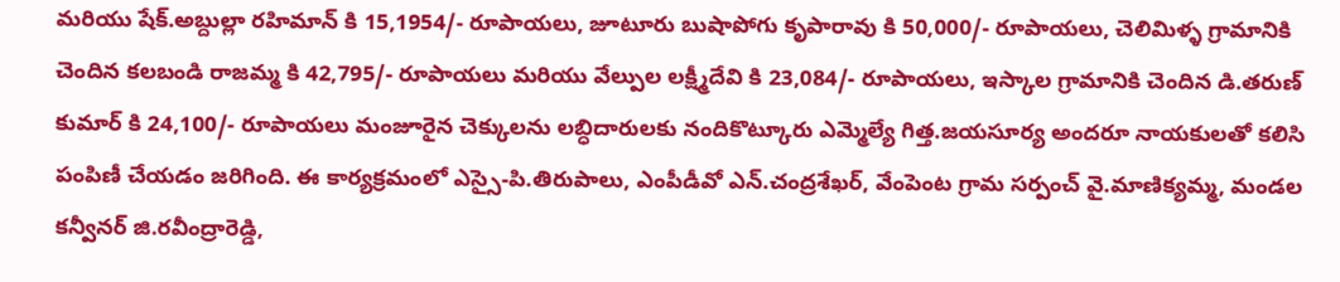మరియు షేక్.అబ్దుల్లా రహిమాన్ కి 15,1954/- రూపాయలు, జూటూరు బుషాపోగు కృపారావు కి 50,000/- రూపాయలు, చెలిమిళ్ళ గ్రామానికి చెందిన కలబండి రాజమ్మ కి 42,795/- రూపాయలు మరియు వేల్పుల లక్ష్మీదేవి కి 23,084/- రూపాయలు, ఇస్కాల గ్రామానికి చెందిన డి.తరుణ్ కుమార్ కి 24,100/- రూపాయలు మంజూరైన చెక్కులను లబ్ధిదారులకు నందికొట్కూరు ఎమ్మెల్యే గిత్త.జయసూర్య అందరూ నాయకులతో కలిసి పంపిణీ చేయడం జరిగింది. ఈ కార్యక్రమంలో ఎస్సై-పి.తిరుపాలు, ఎంపీడీవో ఎన్.చంద్రశేఖర్, వేంపెంట గ్రామ సర్పంచ్ వై.మాణిక్యమ్మ, మండల కన్వీనర్ జి.రవీంద్రారెడ్డి,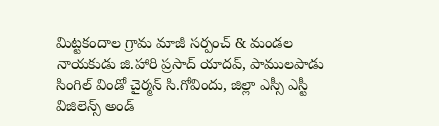మిట్టకందాల గ్రామ మాజీ సర్పంచ్ & మండల నాయకుడు జి.హారి ప్రసాద్ యాదవ్, పాములపాడు సింగిల్ విండో చైర్మన్ సి.గోవిందు, జిల్లా ఎస్సీ ఎస్టీ విజిలెన్స్ అండ్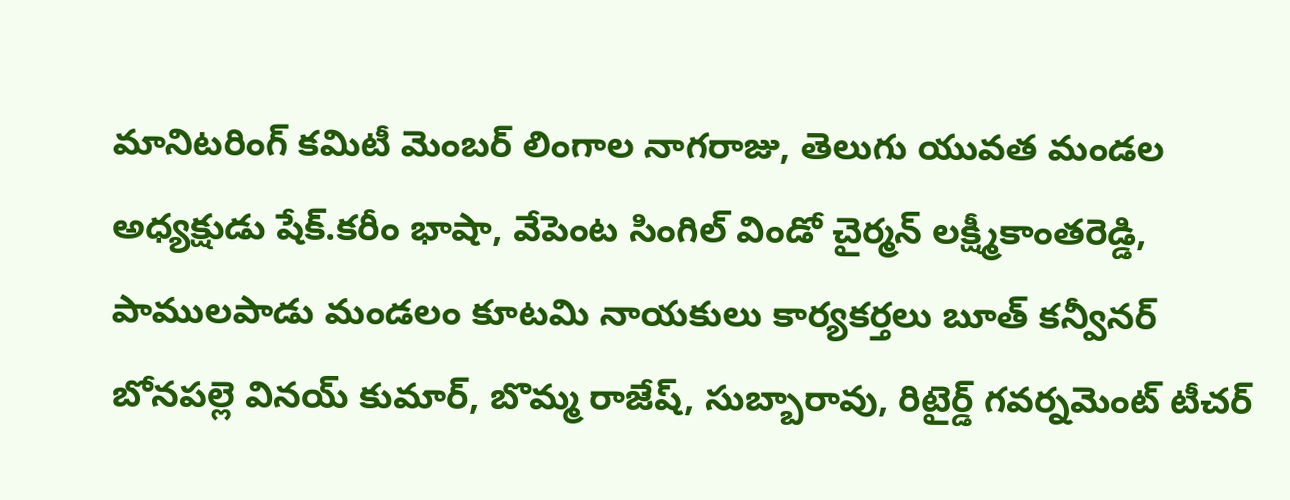మానిటరింగ్ కమిటీ మెంబర్ లింగాల నాగరాజు, తెలుగు యువత మండల అధ్యక్షుడు షేక్.కరీం భాషా, వేపెంట సింగిల్ విండో చైర్మన్ లక్ష్మీకాంతరెడ్డి, పాములపాడు మండలం కూటమి నాయకులు కార్యకర్తలు బూత్ కన్వీనర్ బోనపల్లె వినయ్ కుమార్, బొమ్మ రాజేష్, సుబ్బారావు, రిటైర్డ్ గవర్నమెంట్ టీచర్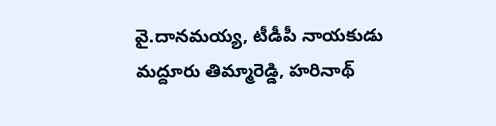వై.దానమయ్య, టీడీపీ నాయకుడు మద్దూరు తిమ్మారెడ్డి, హరినాథ్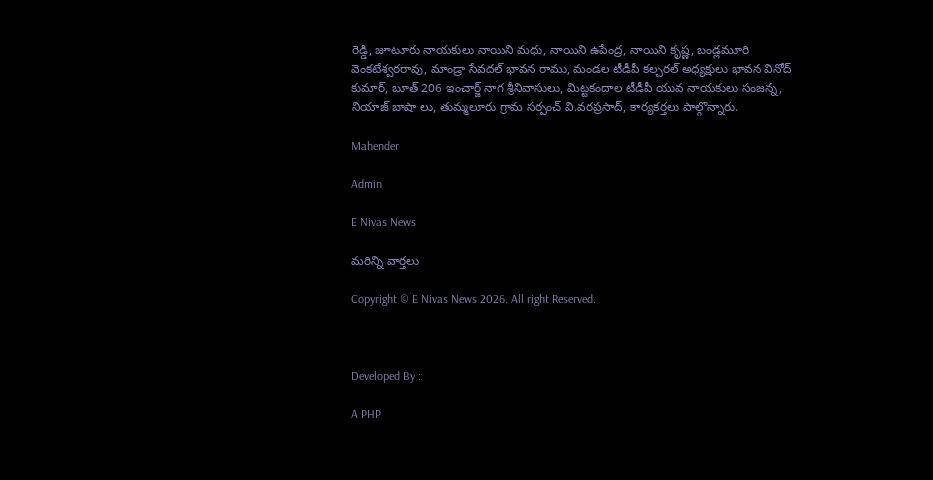రెడ్డి, జూటూరు నాయకులు నాయిని మధు, నాయిని ఉపేంద్ర, నాయిని కృష్ణ, బండ్లమూరి వెంకటేశ్వరరావు, మాండ్రా సేవదల్ భావన రాము, మండల టీడీపీ కల్చరల్ అధ్యక్షులు భావన వినోద్ కుమార్, బూత్ 206 ఇంచార్జ్ నాగ శ్రీనివాసులు, మిట్టకందాల టీడీపీ యువ నాయకులు సంజన్న, నియాజ్ బాషా లు, తుమ్మలూరు గ్రామ సర్పంచ్ వి.వరప్రసాద్, కార్యకర్తలు పాల్గొన్నారు.

Mahender

Admin

E Nivas News

మరిన్ని వార్తలు

Copyright © E Nivas News 2026. All right Reserved.



Developed By :

A PHP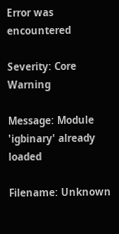Error was encountered

Severity: Core Warning

Message: Module 'igbinary' already loaded

Filename: Unknown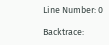Line Number: 0

Backtrace: